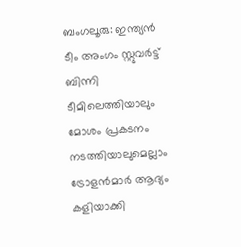ബംഗലൂരു: ഇന്ത്യന്‍ ടീം അംഗം സ്റ്റുവര്‍ട്ട് ബിന്നി ടീമിലെത്തിയാലും മോശം പ്രകടനം നടത്തിയാലുമെല്ലാം ട്രോളന്‍മാര്‍ ആദ്യം കളിയാക്കി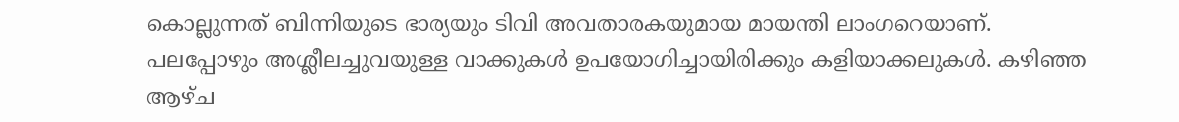കൊല്ലുന്നത് ബിന്നിയുടെ ഭാര്യയും ടിവി അവതാരകയുമായ മായന്തി ലാംഗറെയാണ്. പലപ്പോഴും അശ്ലീലച്ചുവയുള്ള വാക്കുകള്‍ ഉപയോഗിച്ചായിരിക്കും കളിയാക്കലുകള്‍. കഴിഞ്ഞ ആഴ്ച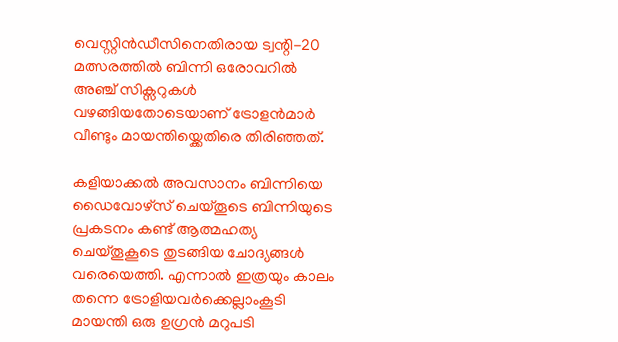വെസ്റ്റിന്‍ഡീസിനെതിരായ ട്വന്റി-20 മത്സരത്തില്‍ ബിന്നി ഒരോവറില്‍ അഞ്ച് സിക്സറുകള്‍ വഴങ്ങിയതോടെയാണ് ട്രോളന്‍മാര്‍ വീണ്ടും മായന്തിയ്ക്കെതിരെ തിരിഞ്ഞത്.

കളിയാക്കല്‍ അവസാനം ബിന്നിയെ ഡൈവോഴ്സ് ചെയ്തൂടെ ബിന്നിയുടെ പ്രകടനം കണ്ട് ആത്മഹത്യ ചെയ്തൂകൂടെ തുടങ്ങിയ ചോദ്യങ്ങള്‍ വരെയെത്തി. എന്നാല്‍ ഇത്രയും കാലം തന്നെ ട്രോളിയവര്‍ക്കെല്ലാംകൂടി മായന്തി ഒരു ഉഗ്രന്‍ മറുപടി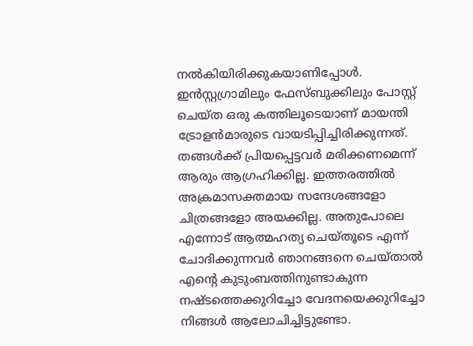നല്‍കിയിരിക്കുകയാണിപ്പോള്‍. ഇന്‍സ്റ്റഗ്രാമിലും ഫേസ്ബുക്കിലും പോസ്റ്റ് ചെയ്ത ഒരു കത്തിലൂടെയാണ് മായന്തി ട്രോളന്‍മാരുടെ വായടിപ്പിച്ചിരിക്കുന്നത്. തങ്ങള്‍ക്ക് പ്രിയപ്പെട്ടവര്‍ മരിക്കണമെന്ന് ആരും ആഗ്രഹിക്കില്ല. ഇത്തരത്തില്‍ അക്രമാസക്തമായ സന്ദേശങ്ങളോ ചിത്രങ്ങളോ അയക്കില്ല. അതുപോലെ എന്നോട് ആത്മഹത്യ ചെയ്തൂടെ എന്ന് ചോദിക്കുന്നവര്‍ ഞാനങ്ങനെ ചെയ്താല്‍ എന്റെ കുടുംബത്തിനുണ്ടാകുന്ന നഷ്ടത്തെക്കുറിച്ചോ വേദനയെക്കുറിച്ചോ നിങ്ങള്‍ ആലോചിച്ചിട്ടുണ്ടോ.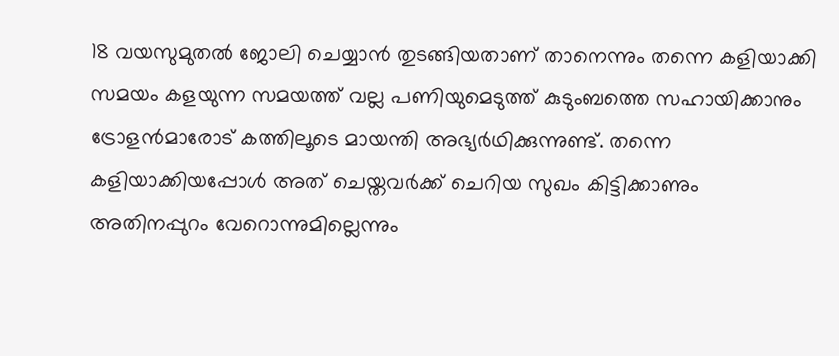18 വയസുമുതല്‍ ജോലി ചെയ്യാന്‍ തുടങ്ങിയതാണ് താനെന്നും തന്നെ കളിയാക്കി സമയം കളയുന്ന സമയത്ത് വല്ല പണിയുമെടുത്ത് കുടുംബത്തെ സഹായിക്കാനും ട്രോളന്‍മാരോട് കത്തിലൂടെ മായന്തി അഭ്യര്‍ഥിക്കുന്നുണ്ട്. തന്നെ കളിയാക്കിയപ്പോള്‍ അത് ചെയ്തവര്‍ക്ക് ചെറിയ സുഖം കിട്ടിക്കാണും അതിനപ്പുറം വേറൊന്നുമില്ലെന്നും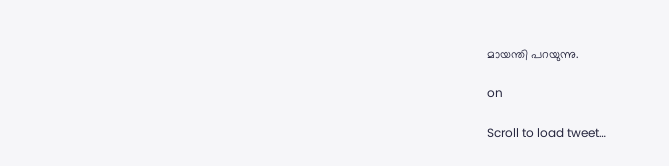മായന്തി പറയുന്നു.

on

Scroll to load tweet…